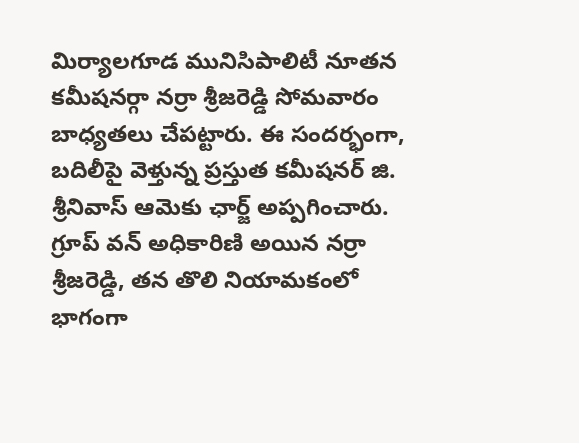మిర్యాలగూడ మునిసిపాలిటీ నూతన కమీషనర్గా నర్రా శ్రీజరెడ్డి సోమవారం బాధ్యతలు చేపట్టారు. ఈ సందర్భంగా, బదిలీపై వెళ్తున్న ప్రస్తుత కమీషనర్ జి. శ్రీనివాస్ ఆమెకు ఛార్జ్ అప్పగించారు.
గ్రూప్ వన్ అధికారిణి అయిన నర్రా శ్రీజరెడ్డి, తన తొలి నియామకంలో భాగంగా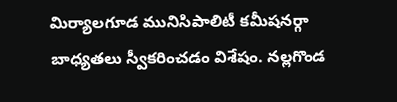మిర్యాలగూడ మునిసిపాలిటీ కమీషనర్గా బాధ్యతలు స్వీకరించడం విశేషం. నల్లగొండ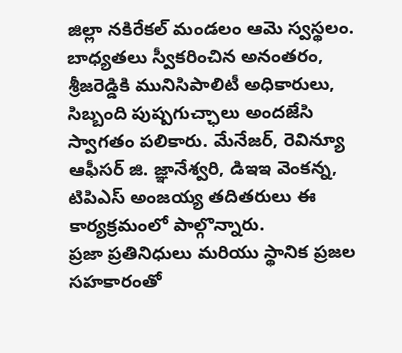జిల్లా నకిరేకల్ మండలం ఆమె స్వస్థలం.
బాధ్యతలు స్వీకరించిన అనంతరం, శ్రీజరెడ్డికి మునిసిపాలిటీ అధికారులు, సిబ్బంది పుష్పగుచ్ఛాలు అందజేసి స్వాగతం పలికారు. మేనేజర్, రెవిన్యూ ఆఫీసర్ జి. జ్ఞానేశ్వరి, డిఇఇ వెంకన్న, టిపిఎస్ అంజయ్య తదితరులు ఈ కార్యక్రమంలో పాల్గొన్నారు.
ప్రజా ప్రతినిధులు మరియు స్థానిక ప్రజల సహకారంతో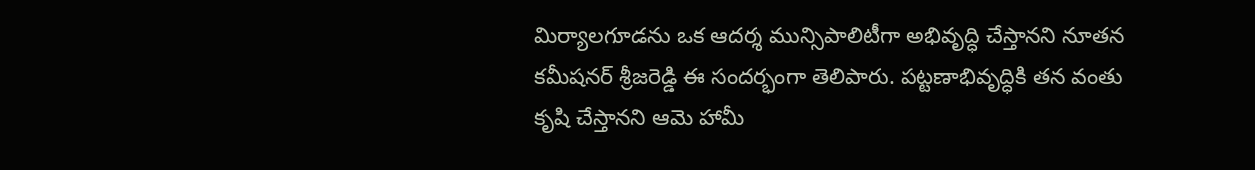మిర్యాలగూడను ఒక ఆదర్శ మున్సిపాలిటీగా అభివృద్ధి చేస్తానని నూతన కమీషనర్ శ్రీజరెడ్డి ఈ సందర్భంగా తెలిపారు. పట్టణాభివృద్ధికి తన వంతు కృషి చేస్తానని ఆమె హామీ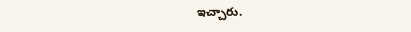ఇచ్చారు.